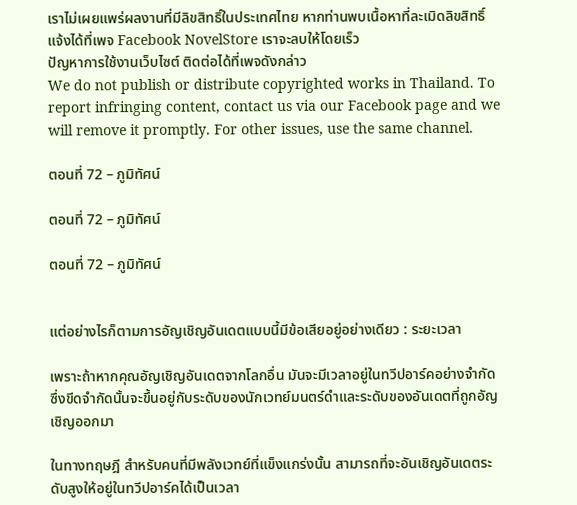เราไม่เผยแพร่ผลงานที่มีลิขสิทธิ์ในประเทศไทย หากท่านพบเนื้อหาที่ละเมิดลิขสิทธิ์ แจ้งได้ที่เพจ Facebook NovelStore เราจะลบให้โดยเร็ว
ปัญหาการใช้งานเว็บไซต์ ติดต่อได้ที่เพจดังกล่าว
We do not publish or distribute copyrighted works in Thailand. To report infringing content, contact us via our Facebook page and we will remove it promptly. For other issues, use the same channel.

ตอนที่ 72 – ภูมิทัศน์

ตอนที่ 72 – ภูมิทัศน์

ตอนที่ 72 – ภูมิทัศน์


แต่อย่างไรก็ตามการอัญเชิญอันเดตแบบนี้มีข้อเสียอยู่อย่างเดียว : ระยะเวลา

เพราะถ้าหากคุณอัญเชิญอันเดตจากโลกอื่น มันจะมีเวลาอยู่ในทวีปอาร์คอย่างจำกัด ซึ่งขีดจำกัดนั้นจะขึ้นอยู่กับระดับของนักเวทย์มนตร์ดำและระดับของอันเดตที่ถูกอัญเชิญออกมา

ในทางทฤษฎี สำหรับคนที่มีพลังเวทย์ที่แข็งแกร่งนั้น สามารถที่จะอันเชิญอันเดตระดับสูงให้อยู่ในทวีปอาร์คได้เป็นเวลา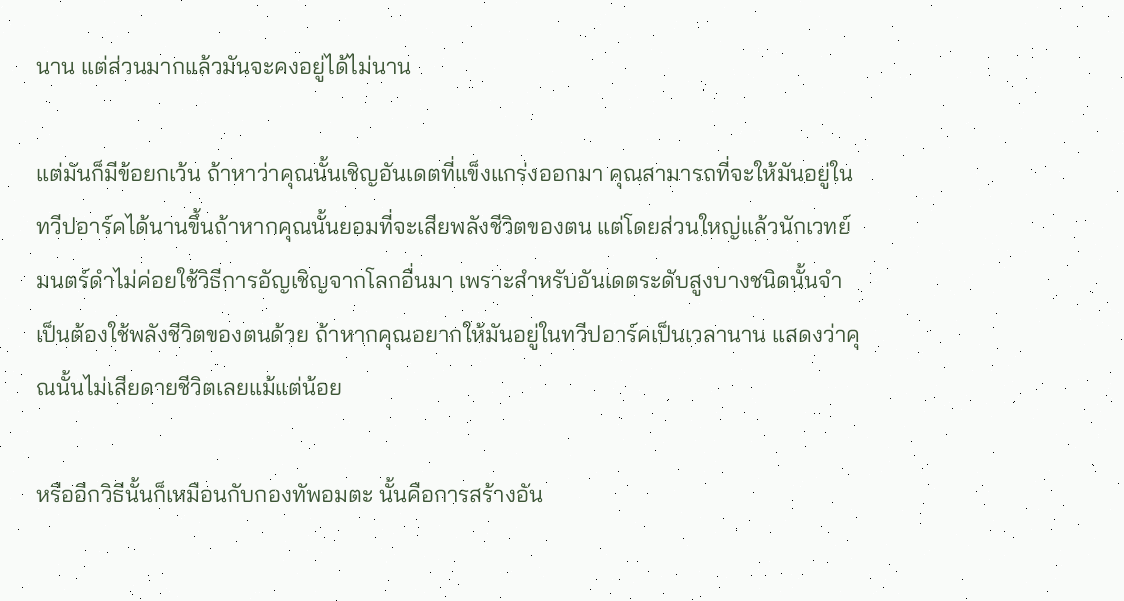นาน แต่ส่วนมากแล้วมันจะคงอยู่ได้ไม่นาน

แต่มันก็มีข้อยกเว้น ถ้าหาว่าคุณนั้นเชิญอันเดตที่แข็งแกร่งออกมา คุณสามารถที่จะให้มันอยู่ในทวีปอาร์คได้นานขึ้นถ้าหากคุณนั้นยอมที่จะเสียพลังชีวิตของตน แต่โดยส่วนใหญ่แล้วนักเวทย์มนตร์ดำไม่ค่อยใช้วิธีการอัญเชิญจากโลกอื่นมา เพราะสำหรับอันเดตระดับสูงบางชนิดนั้นจำเป็นต้องใช้พลังชีวิตของตนด้วย ถ้าหากคุณอยากให้มันอยู่ในทวีปอาร์คเป็นเวลานาน แสดงว่าคุณนั้นไม่เสียดายชีวิตเลยแม้แต่น้อย

หรืออีกวิธีนั้นก็เหมือนกับกองทัพอมตะ นั้นคือการสร้างอัน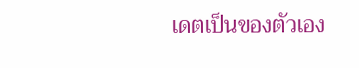เดตเป็นของตัวเอง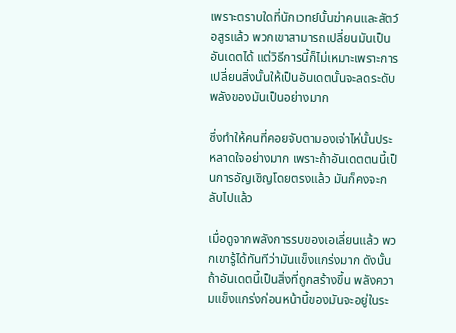เพราะตราบใดที่นักเวทย์นั้นฆ่าคนและสัตว์อสูรแล้ว พวกเขาสามารถเปลี่ยนมันเป็นอันเดตได้ แต่วิธีการนี้ก็ไม่เหมาะเพราะการเปลี่ยนสิ่งนั้นให้เป็นอันเดตนั้นจะลดระดับพลังของมันเป็นอย่างมาก

ซึ่งทำให้คนที่คอยจับตามองเจ่าไห่นั้นประหลาดใจอย่างมาก เพราะถ้าอันเดตตนนี้เป็นการอัญเชิญโดยตรงแล้ว มันก็คงจะกลับไปแล้ว

เมื่อดูจากพลังการรบของเอเลี่ยนแล้ว พวกเขารู้ได้ทันทีว่ามันแข็งแกร่งมาก ดังนั้นถ้าอันเดตนี้เป็นสิ่งที่ถูกสร้างขึ้น พลังความแข็งแกร่งก่อนหน้านี้ของมันจะอยู่ในระ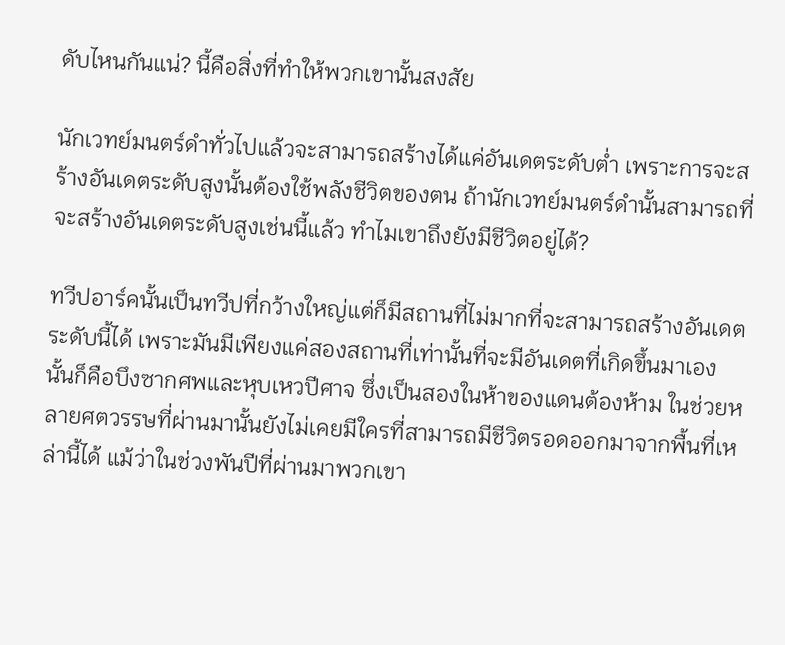ดับไหนกันแน่? นี้คือสิ่งที่ทำให้พวกเขานั้นสงสัย

นักเวทย์มนตร์ดำทั่วไปแล้วจะสามารถสร้างได้แค่อันเดตระดับต่ำ เพราะการจะสร้างอันเดตระดับสูงนั้นต้องใช้พลังชีวิตของตน ถ้านักเวทย์มนตร์ดำนั้นสามารถที่จะสร้างอันเดตระดับสูงเช่นนี้แล้ว ทำไมเขาถึงยังมีชีวิตอยู่ได้?

ทวีปอาร์คนั้นเป็นทวีปที่กว้างใหญ่แต่ก็มีสถานที่ไม่มากที่จะสามารถสร้างอันเดตระดับนี้ได้ เพราะมันมีเพียงแค่สองสถานที่เท่านั้นที่จะมีอันเดตที่เกิดขึ้นมาเอง นั้นก็คือบึงซากศพและหุบเหวปีศาจ ซึ่งเป็นสองในห้าของแดนต้องห้าม ในช่วยหลายศตวรรษที่ผ่านมานั้นยังไม่เคยมีใครที่สามารถมีชีวิตรอดออกมาจากพื้นที่เหล่านี้ได้ แม้ว่าในช่วงพันปีที่ผ่านมาพวกเขา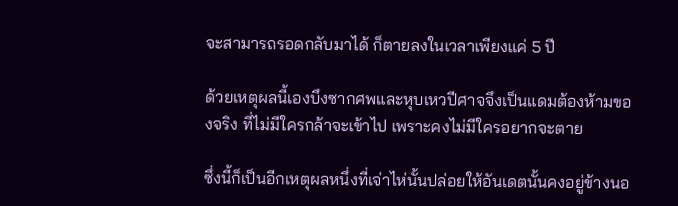จะสามารถรอดกลับมาได้ ก็ตายลงในเวลาเพียงแค่ 5 ปี

ด้วยเหตุผลนี้เองบึงซากศพและหุบเหวปีศาจจึงเป็นแดมต้องห้ามของจริง ที่ไม่มีใครกล้าจะเข้าไป เพราะคงไม่มีใครอยากจะตาย

ซึ่งนี้ก็เป็นอีกเหตุผลหนึ่งที่เจ่าไห่นั้นปล่อยให้อันเดตนั้นคงอยู่ข้างนอ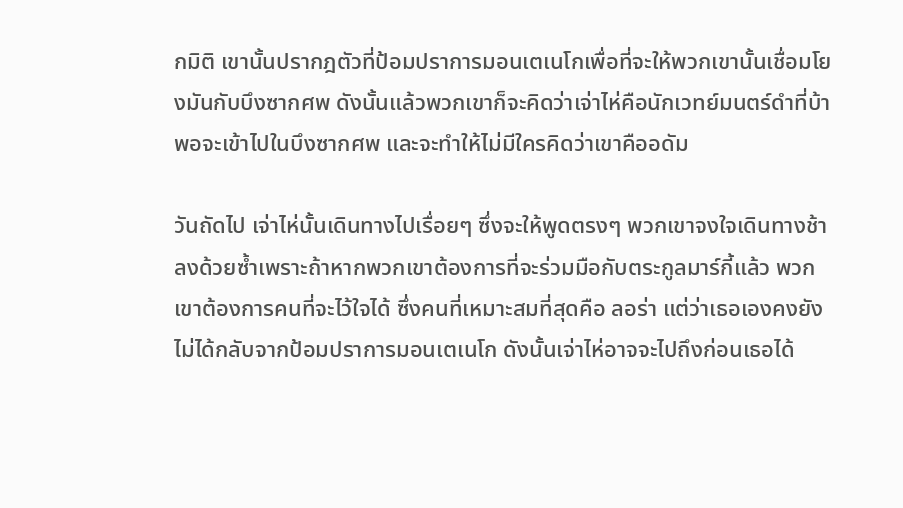กมิติ เขานั้นปรากฎตัวที่ป้อมปราการมอนเตเนโกเพื่อที่จะให้พวกเขานั้นเชื่อมโยงมันกับบึงซากศพ ดังนั้นแล้วพวกเขาก็จะคิดว่าเจ่าไห่คือนักเวทย์มนตร์ดำที่บ้าพอจะเข้าไปในบึงซากศพ และจะทำให้ไม่มีใครคิดว่าเขาคืออดัม

วันถัดไป เจ่าไห่นั้นเดินทางไปเรื่อยๆ ซึ่งจะให้พูดตรงๆ พวกเขาจงใจเดินทางช้าลงด้วยซ้ำเพราะถ้าหากพวกเขาต้องการที่จะร่วมมือกับตระกูลมาร์กี้แล้ว พวกเขาต้องการคนที่จะไว้ใจได้ ซึ่งคนที่เหมาะสมที่สุดคือ ลอร่า แต่ว่าเธอเองคงยังไม่ได้กลับจากป้อมปราการมอนเตเนโก ดังนั้นเจ่าไห่อาจจะไปถึงก่อนเธอได้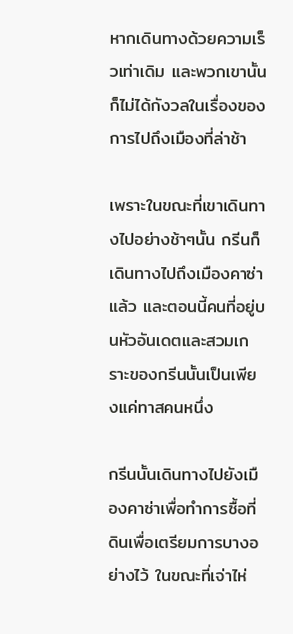หากเดินทางด้วยความเร็วเท่าเดิม และพวกเขานั้นก็ไม่ได้กังวลในเรื่องของการไปถึงเมืองที่ล่าช้า

เพราะในขณะที่เขาเดินทางไปอย่างช้าๆนั้น กรีนก็เดินทางไปถึงเมืองคาซ่าแล้ว และตอนนี้คนที่อยู่บนหัวอันเดตและสวมเกราะของกรีนนั้นเป็นเพียงแค่ทาสคนหนึ่ง

กรีนนั้นเดินทางไปยังเมืองคาซ่าเพื่อทำการซื้อที่ดินเพื่อเตรียมการบางอย่างไว้ ในขณะที่เจ่าไห่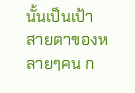นั้นเป็นเป้าสายตาของหลายๆคน ก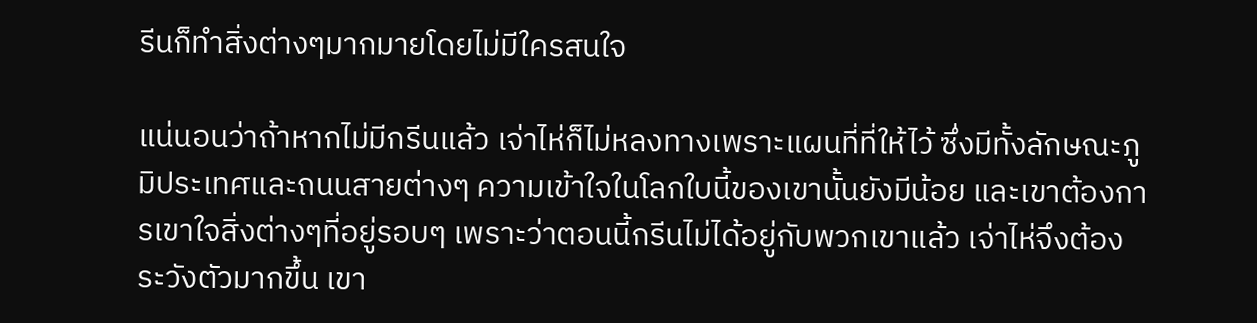รีนก็ทำสิ่งต่างๆมากมายโดยไม่มีใครสนใจ

แน่นอนว่าถ้าหากไม่มีกรีนแล้ว เจ่าไห่ก็ไม่หลงทางเพราะแผนที่ที่ให้ไว้ ซึ่งมีทั้งลักษณะภูมิประเทศและถนนสายต่างๆ ความเข้าใจในโลกใบนี้ของเขานั้นยังมีน้อย และเขาต้องการเขาใจสิ่งต่างๆที่อยู่รอบๆ เพราะว่าตอนนี้กรีนไม่ได้อยู่กับพวกเขาแล้ว เจ่าไห่จึงต้องระวังตัวมากขึ้น เขา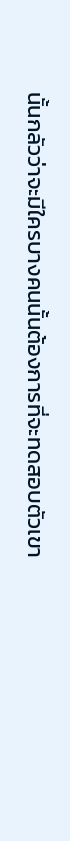นั้นกลัวว่าจะมีใครบางคนนั้นต้องการที่จะทดสอบตัวเขา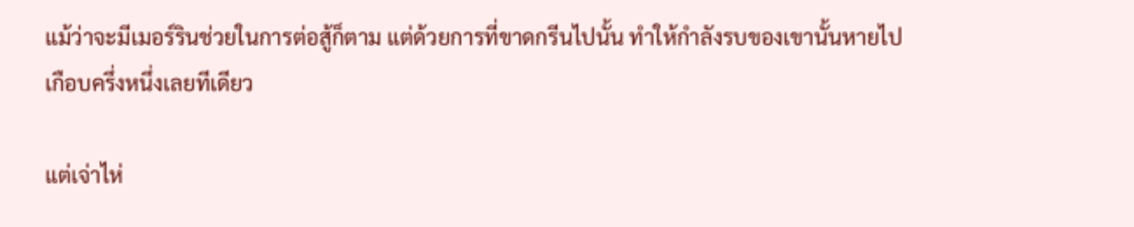แม้ว่าจะมีเมอร์รินช่วยในการต่อสู้ก็ตาม แต่ด้วยการที่ขาดกรีนไปนั้น ทำให้กำลังรบของเขานั้นหายไปเกือบครึ่งหนึ่งเลยทีเดียว

แต่เจ่าไห่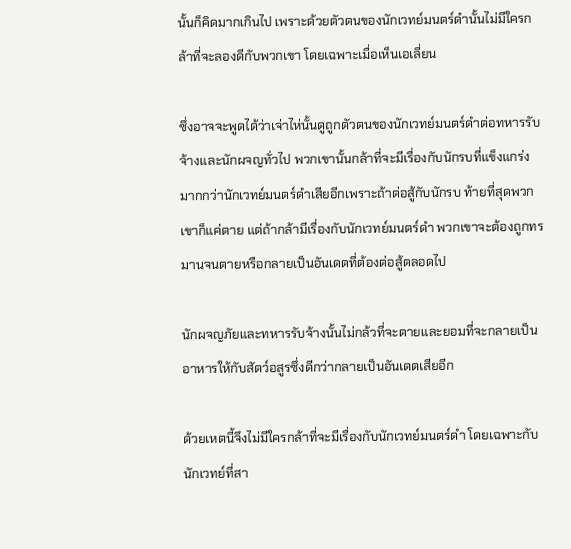นั้นก็คิดมากเกินไป เพราะด้วยตัวตนของนักเวทย์มนตร์ดำนั้นไม่มีใครกล้าที่จะลองดีกับพวกเขา โดยเฉพาะเมื่อเห็นเอเลี่ยน

ซึ่งอาจจะพูดได้ว่าเจ่าไห่นั้นดูถูกตัวตนของนักเวทย์มนตร์ดำต่อทหารรับจ้างและนักผจญทั่วไป พวกเขานั้นกล้าที่จะมีเรื่องกับนักรบที่แข็งแกร่งมากกว่านักเวทย์มนตร์ดำเสียอีกเพราะถ้าต่อสู้กับนักรบ ท้ายที่สุดพวกเขาก็แค่ตาย แต่ถ้ากล้ามีเรื่องกับนักเวทย์มนตร์ดำ พวกเขาจะต้องถูกทรมานจนตายหรือกลายเป็นอันเดตที่ต้องต่อสู้ตลอดไป

นักผจญภัยและทหารรับจ้างนั้นไม่กล้วที่จะตายและยอมที่จะกลายเป็นอาหารให้กับสัตว์อสูรซึ่งดีกว่ากลายเป็นอันเดตเสียอีก

ด้วยเหตนี้จึงไม่มีใครกล้าที่จะมีเรื่องกับนักเวทย์มนตร์ดำ โดยเฉพาะกับนักเวทย์ที่สา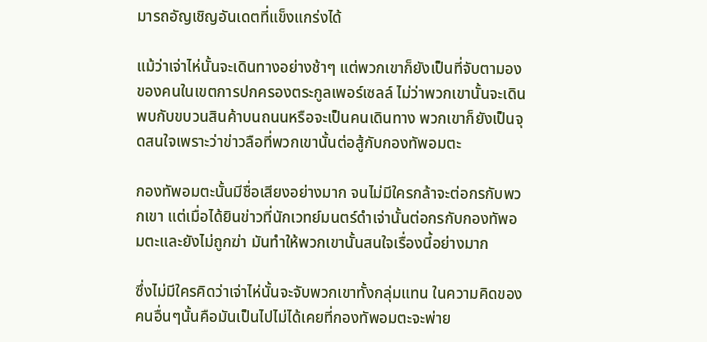มารถอัญเชิญอันเดตที่แข็งแกร่งได้

แม้ว่าเจ่าไห่นั้นจะเดินทางอย่างช้าๆ แต่พวกเขาก็ยังเป็นที่จับตามองของคนในเขตการปกครองตระกูลเพอร์เซลล์ ไม่ว่าพวกเขานั้นจะเดินพบกับขบวนสินค้าบนถนนหรือจะเป็นคนเดินทาง พวกเขาก็ยังเป็นจุดสนใจเพราะว่าข่าวลือที่พวกเขานั้นต่อสู้กับกองทัพอมตะ

กองทัพอมตะนั้นมีชื่อเสียงอย่างมาก จนไม่มีใครกล้าจะต่อกรกับพวกเขา แต่เมื่อได้ยินข่าวที่นักเวทย์มนตร์ดำเจ่านั้นต่อกรกับกองทัพอมตะและยังไม่ถูกฆ่า มันทำให้พวกเขานั้นสนใจเรื่องนี้อย่างมาก

ซึ่งไม่มีใครคิดว่าเจ่าไห่นั้นจะจับพวกเขาทั้งกลุ่มแทน ในความคิดของคนอื่นๆนั้นคือมันเป็นไปไม่ได้เคยที่กองทัพอมตะจะพ่าย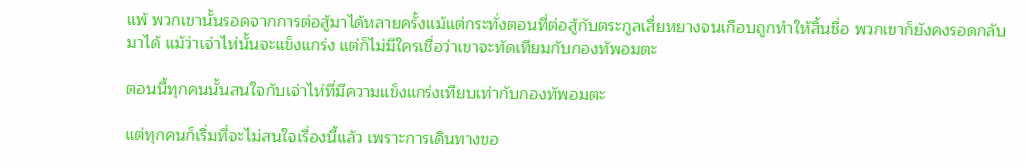แพ้ พวกเขานั้นรอดจากการต่อสู้มาได้หลายครั้งแม้แต่กระทั่งตอนที่ต่อสู้กับตระกูลเสี่ยหยางจนเกือบถูกทำให้สิ้นชื่อ พวกเขาก็ยังคงรอดกลับมาได้ แม้ว่าเจ่าไห่นั้นจะแข็งแกร่ง แต่ก็ไม่มีใครเชื่อว่าเขาจะทัดเทียมกับกองทัพอมตะ

ตอนนี้ทุกคนนั้นสนใจกับเจ่าไห่ที่มีความแข็งแกร่งเทียบเท่ากับกองทัพอมตะ

แต่ทุกคนก็เริ่มที่จะไม่สนใจเรื่องนี้แล้ว เพราะการเดินทางขอ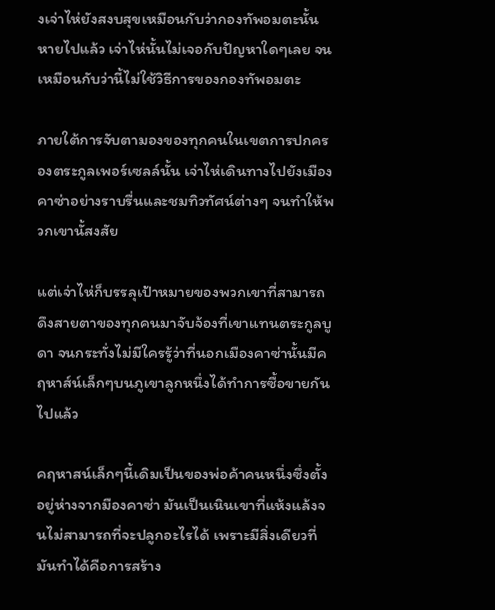งเจ่าไห่ยังสงบสุขเหมือนกับว่ากองทัพอมตะนั้นหายไปแล้ว เจ่าไห่นั้นไม่เจอกับปัญหาใดๆเลย จนเหมือนกับว่านี้ไม่ใช้วิธีการของกองทัพอมตะ

ภายใต้การจับตามองของทุกคนในเขตการปกครองตระกูลเพอร์เซลล์นั้น เจ่าไห่เดินทางไปยังเมืองคาซ่าอย่างราบรื่นและชมทิวทัศน์ต่างๆ จนทำให้พวกเขานั้สงสัย

แต่เจ่าไห่ก็บรรลุเป้าหมายของพวกเขาที่สามารถดึงสายตาของทุกคนมาจับจ้องที่เขาแทนตระกูลบูดา จนกระทั่งไม่มีใครรู้ว่าที่นอกเมืองคาซ่านั้นมีคฤหาส์น์เล็กๆบนภูเขาลูกหนึ่งได้ทำการซื้อขายกันไปแล้ว

คฤหาสน์เล็กๆนี้เดิมเป็นของพ่อค้าคนหนึ่งซึ่งตั้งอยู่ห่างจากมืองคาซ่า มันเป็นเนินเขาที่แห้งแล้งจนไม่สามารถที่จะปลูกอะไรได้ เพราะมีสิ่งเดียวที่มันทำได้คือการสร้าง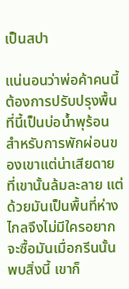เป็นสปา

แน่นอนว่าพ่อค้าคนนี้ต้องการปรับปรุงพื้นที่นี้เป็นบ่อน้ำพุร้อนสำหรับการพักผ่อนของเขาแต่น่าเสียดายที่เขานั้นล้มละลาย แต่ด้วยมันเป็นพื้นที่ห่างไกลจึงไม่มีใครอยากจะซื้อมันเมื่อกรีนนั้นพบสิ่งนี้ เขาก็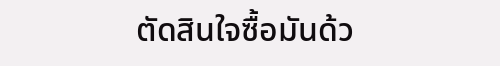ตัดสินใจซื้อมันด้ว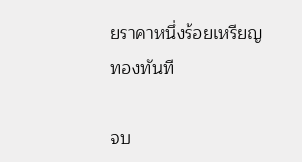ยราคาหนึ่งร้อยเหรียญทองทันที

จบ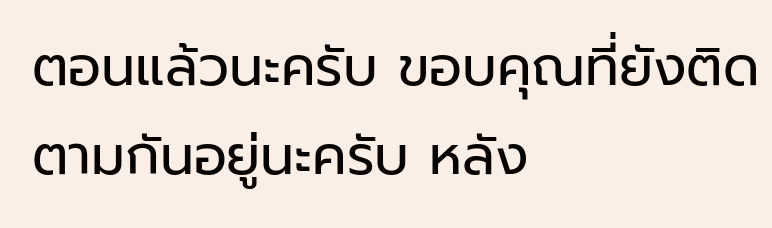ตอนแล้วนะครับ ขอบคุณที่ยังติดตามกันอยู่นะครับ หลัง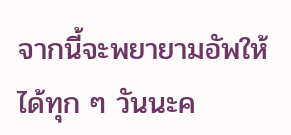จากนี้จะพยายามอัพให้ได้ทุก ๆ วันนะค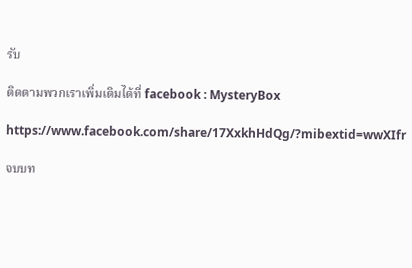รับ

ติดตามพวกเราเพิ่มเติมได้ที่ facebook : MysteryBox

https://www.facebook.com/share/17XxkhHdQg/?mibextid=wwXIfr

จบบท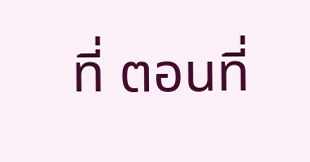ที่ ตอนที่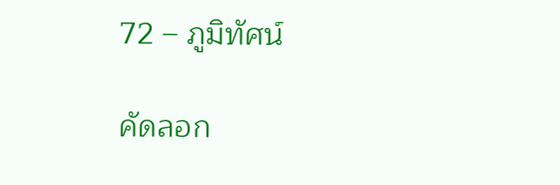72 – ภูมิทัศน์

คัดลอก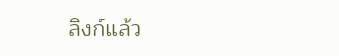ลิงก์แล้ว